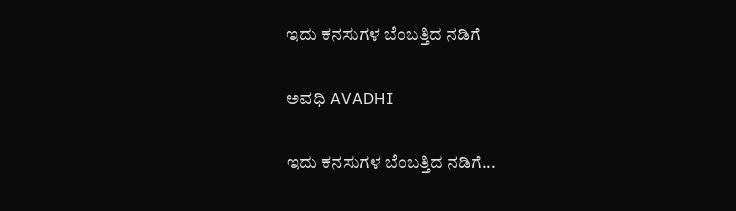ಇದು ಕನಸುಗಳ ಬೆಂಬತ್ತಿದ ನಡಿಗೆ‍

ಅವಧಿ AVADHI

ಇದು ಕನಸುಗಳ ಬೆಂಬತ್ತಿದ ನಡಿಗೆ...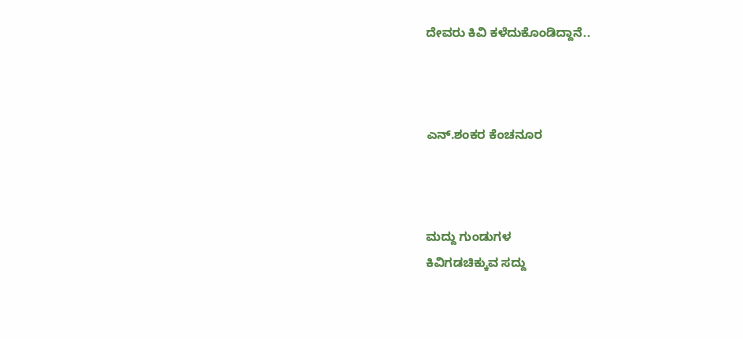ದೇವರು ಕಿವಿ ಕಳೆದುಕೊಂಡಿದ್ದಾನೆ..



ಎನ್.ಶಂಕರ ಕೆಂಚನೂರ



ಮದ್ದು ಗುಂಡುಗಳ
ಕಿವಿಗಡಚಿಕ್ಕುವ ಸದ್ದು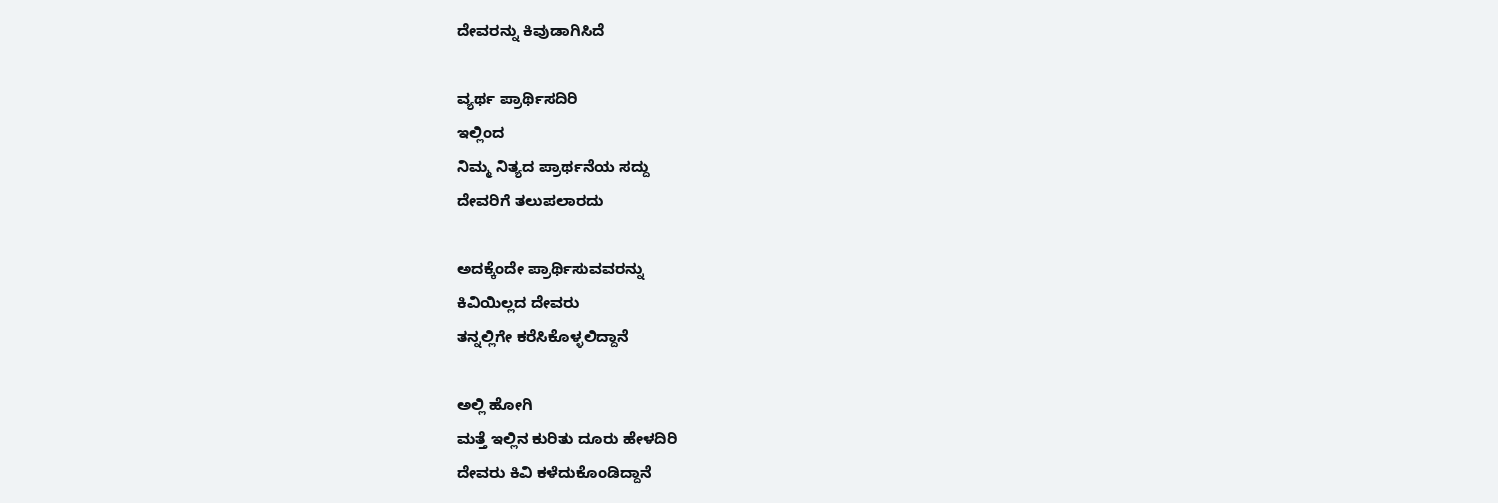ದೇವರನ್ನು ಕಿವುಡಾಗಿಸಿದೆ

ವ್ಯರ್ಥ ಪ್ರಾರ್ಥಿಸದಿರಿ
ಇಲ್ಲಿಂದ
ನಿಮ್ಮ ನಿತ್ಯದ ಪ್ರಾರ್ಥನೆಯ ಸದ್ದು
ದೇವರಿಗೆ ತಲುಪಲಾರದು

ಅದಕ್ಕೆಂದೇ ಪ್ರಾರ್ಥಿಸುವವರನ್ನು
ಕಿವಿಯಿಲ್ಲದ ದೇವರು
ತನ್ನಲ್ಲಿಗೇ ಕರೆಸಿಕೊಳ್ಳಲಿದ್ದಾನೆ

ಅಲ್ಲಿ ಹೋಗಿ
ಮತ್ತೆ ಇಲ್ಲಿನ ಕುರಿತು ದೂರು ಹೇಳದಿರಿ
ದೇವರು ಕಿವಿ ಕಳೆದುಕೊಂಡಿದ್ದಾನೆ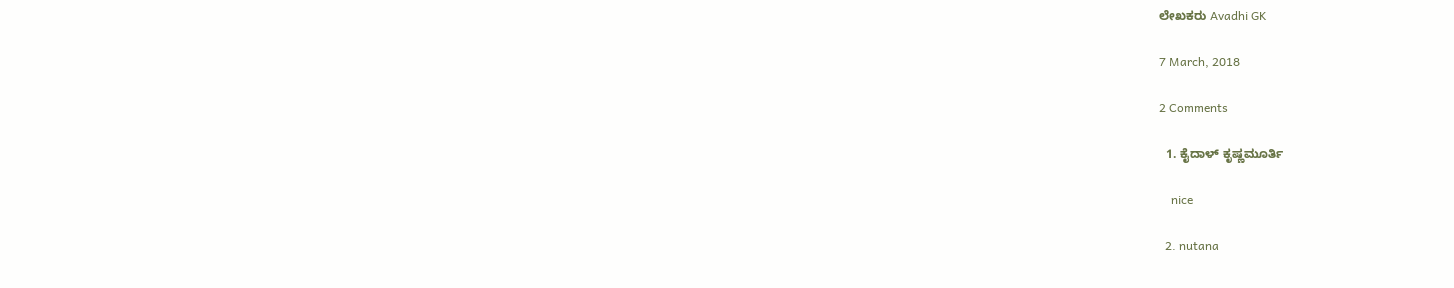ಲೇಖಕರು Avadhi GK

7 March, 2018

2 Comments

  1. ಕೈದಾಳ್ ಕೃಷ್ಣಮೂರ್ತಿ

    nice

  2. nutana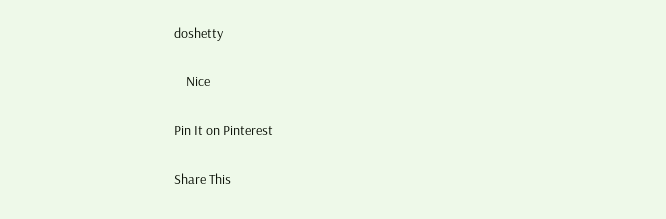doshetty

    Nice

Pin It on Pinterest

Share This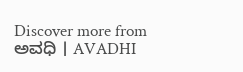Discover more from ಅವಧಿ । AVADHI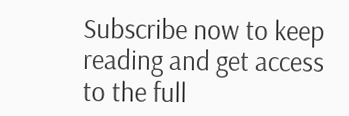Subscribe now to keep reading and get access to the full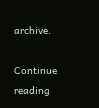archive.

Continue reading